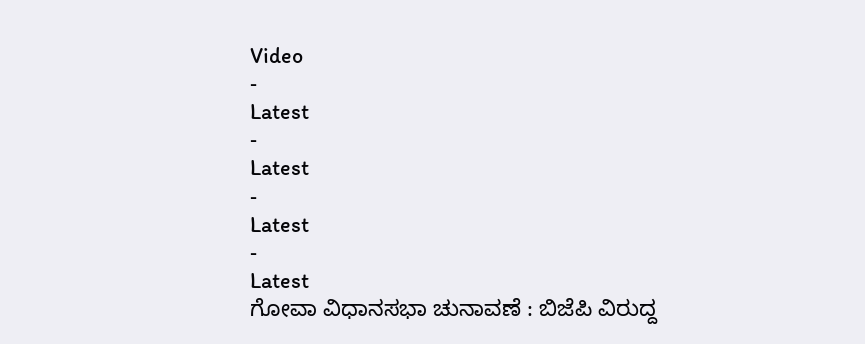Video
-
Latest
-
Latest
-
Latest
-
Latest
ಗೋವಾ ವಿಧಾನಸಭಾ ಚುನಾವಣೆ : ಬಿಜೆಪಿ ವಿರುದ್ದ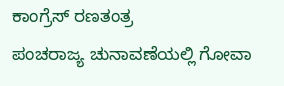ಕಾಂಗ್ರೆಸ್ ರಣತಂತ್ರ
ಪಂಚರಾಜ್ಯ ಚುನಾವಣೆಯಲ್ಲಿ ಗೋವಾ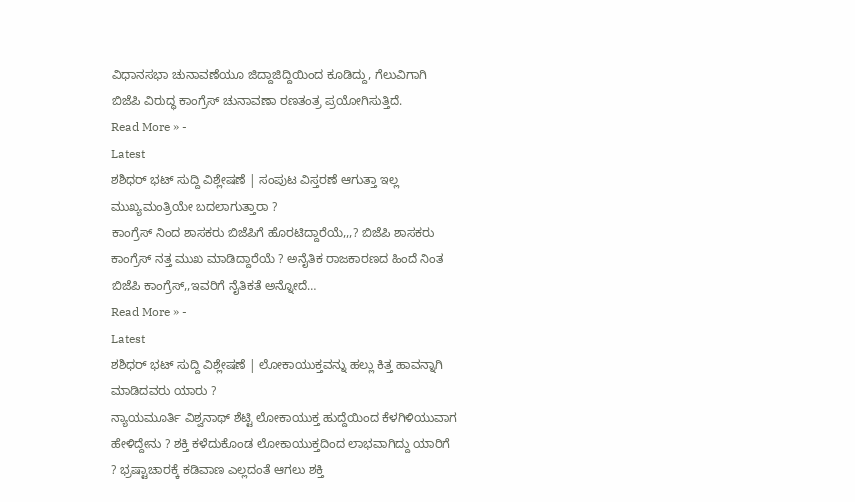ವಿಧಾನಸಭಾ ಚುನಾವಣೆಯೂ ಜಿದ್ದಾಜಿದ್ದಿಯಿಂದ ಕೂಡಿದ್ದು, ಗೆಲುವಿಗಾಗಿ ಬಿಜೆಪಿ ವಿರುದ್ಧ ಕಾಂಗ್ರೆಸ್ ಚುನಾವಣಾ ರಣತಂತ್ರ ಪ್ರಯೋಗಿಸುತ್ತಿದೆ.
Read More » -
Latest
ಶಶಿಧರ್ ಭಟ್ ಸುದ್ದಿ ವಿಶ್ಲೇಷಣೆ | ಸಂಪುಟ ವಿಸ್ತರಣೆ ಆಗುತ್ತಾ ಇಲ್ಲ ಮುಖ್ಯಮಂತ್ರಿಯೇ ಬದಲಾಗುತ್ತಾರಾ ?
ಕಾಂಗ್ರೆಸ್ ನಿಂದ ಶಾಸಕರು ಬಿಜೆಪಿಗೆ ಹೊರಟಿದ್ದಾರೆಯೆ,,,? ಬಿಜೆಪಿ ಶಾಸಕರು ಕಾಂಗ್ರೆಸ್ ನತ್ತ ಮುಖ ಮಾಡಿದ್ದಾರೆಯೆ ? ಅನೈತಿಕ ರಾಜಕಾರಣದ ಹಿಂದೆ ನಿಂತ ಬಿಜೆಪಿ ಕಾಂಗ್ರೆಸ್,,ಇವರಿಗೆ ನೈತಿಕತೆ ಅನ್ನೋದೆ…
Read More » -
Latest
ಶಶಿಧರ್ ಭಟ್ ಸುದ್ದಿ ವಿಶ್ಲೇಷಣೆ | ಲೋಕಾಯುಕ್ತವನ್ನು ಹಲ್ಲು ಕಿತ್ತ ಹಾವನ್ನಾಗಿ ಮಾಡಿದವರು ಯಾರು ?
ನ್ಯಾಯಮೂರ್ತಿ ವಿಶ್ವನಾಥ್ ಶೆಟ್ಟಿ ಲೋಕಾಯುಕ್ತ ಹುದ್ದೆಯಿಂದ ಕೆಳಗಿಳಿಯುವಾಗ ಹೇಳಿದ್ದೇನು ? ಶಕ್ತಿ ಕಳೆದುಕೊಂಡ ಲೋಕಾಯುಕ್ತದಿಂದ ಲಾಭವಾಗಿದ್ದು ಯಾರಿಗೆ ? ಭ್ರಷ್ಟಾಚಾರಕ್ಕೆ ಕಡಿವಾಣ ಎಲ್ಲದಂತೆ ಆಗಲು ಶಕ್ತಿ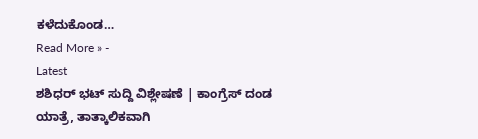ಕಳೆದುಕೊಂಡ…
Read More » -
Latest
ಶಶಿಧರ್ ಭಟ್ ಸುದ್ದಿ ವಿಶ್ಲೇಷಣೆ | ಕಾಂಗ್ರೆಸ್ ದಂಡ ಯಾತ್ರೆ, ತಾತ್ಕಾಲಿಕವಾಗಿ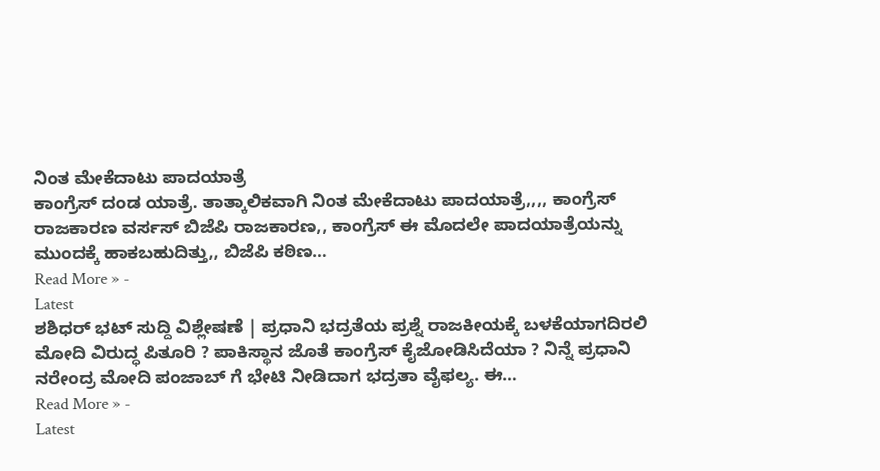ನಿಂತ ಮೇಕೆದಾಟು ಪಾದಯಾತ್ರೆ
ಕಾಂಗ್ರೆಸ್ ದಂಡ ಯಾತ್ರೆ. ತಾತ್ಕಾಲಿಕವಾಗಿ ನಿಂತ ಮೇಕೆದಾಟು ಪಾದಯಾತ್ರೆ,,,, ಕಾಂಗ್ರೆಸ್ ರಾಜಕಾರಣ ವರ್ಸಸ್ ಬಿಜೆಪಿ ರಾಜಕಾರಣ,, ಕಾಂಗ್ರೆಸ್ ಈ ಮೊದಲೇ ಪಾದಯಾತ್ರೆಯನ್ನು ಮುಂದಕ್ಕೆ ಹಾಕಬಹುದಿತ್ತು,, ಬಿಜೆಪಿ ಕಠಿಣ…
Read More » -
Latest
ಶಶಿಧರ್ ಭಟ್ ಸುದ್ದಿ ವಿಶ್ಲೇಷಣೆ | ಪ್ರಧಾನಿ ಭದ್ರತೆಯ ಪ್ರಶ್ನೆ ರಾಜಕೀಯಕ್ಕೆ ಬಳಕೆಯಾಗದಿರಲಿ
ಮೋದಿ ವಿರುದ್ಧ ಪಿತೂರಿ ? ಪಾಕಿಸ್ಥಾನ ಜೊತೆ ಕಾಂಗ್ರೆಸ್ ಕೈಜೋಡಿಸಿದೆಯಾ ? ನಿನ್ನೆ ಪ್ರಧಾನಿ ನರೇಂದ್ರ ಮೋದಿ ಪಂಜಾಬ್ ಗೆ ಭೇಟಿ ನೀಡಿದಾಗ ಭದ್ರತಾ ವೈಫಲ್ಯ. ಈ…
Read More » -
Latest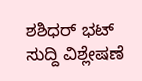ಶಶಿಧರ್ ಭಟ್ ಸುದ್ದಿ ವಿಶ್ಲೇಷಣೆ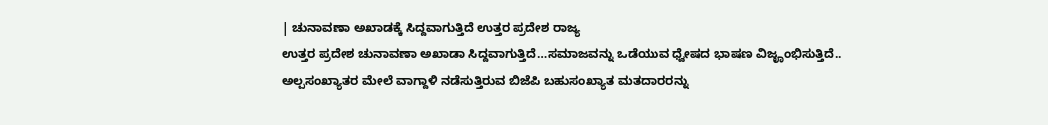| ಚುನಾವಣಾ ಅಖಾಡಕ್ಕೆ ಸಿದ್ದವಾಗುತ್ತಿದೆ ಉತ್ತರ ಪ್ರದೇಶ ರಾಜ್ಯ
ಉತ್ತರ ಪ್ರದೇಶ ಚುನಾವಣಾ ಅಖಾಡಾ ಸಿದ್ದವಾಗುತ್ತಿದೆ…ಸಮಾಜವನ್ನು ಒಡೆಯುವ ಧ್ವೇಷದ ಭಾಷಣ ವಿಜೄಂಭಿಸುತ್ತಿದೆ.. ಅಲ್ಪಸಂಖ್ಯಾತರ ಮೇಲೆ ವಾಗ್ದಾಳಿ ನಡೆಸುತ್ತಿರುವ ಬಿಜೆಪಿ ಬಹುಸಂಖ್ಯಾತ ಮತದಾರರನ್ನು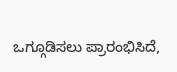ಒಗ್ಗೂಡಿಸಲು ಪ್ರಾರಂಭಿಸಿದೆ,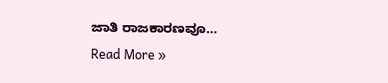ಜಾತಿ ರಾಜಕಾರಣವೂ…
Read More »